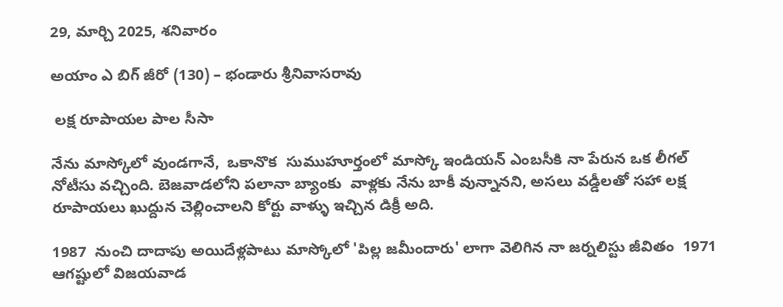29, మార్చి 2025, శనివారం

అయాం ఎ బిగ్ జీరో (130) – భండారు శ్రీనివాసరావు

 లక్ష రూపాయల పాల సీసా

నేను మాస్కోలో వుండగానే,  ఒకానొక  సుముహూర్తంలో మాస్కో ఇండియన్ ఎంబసీకి నా పేరున ఒక లీగల్ నోటీసు వచ్చింది. బెజవాడలోని పలానా బ్యాంకు  వాళ్లకు నేను బాకీ వున్నానని, అసలు వడ్డీలతో సహా లక్ష రూపాయలు ఖుద్దున చెల్లించాలని కోర్టు వాళ్ళు ఇచ్చిన డిక్రీ అది.

1987  నుంచి దాదాపు అయిదేళ్లపాటు మాస్కోలో 'పిల్ల జమీందారు' లాగా వెలిగిన నా జర్నలిస్టు జీవితం  1971  ఆగష్టులో విజయవాడ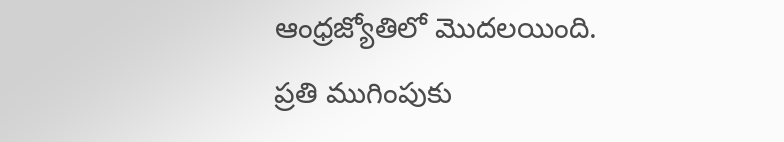ఆంధ్రజ్యోతిలో మొదలయింది. ప్రతి ముగింపుకు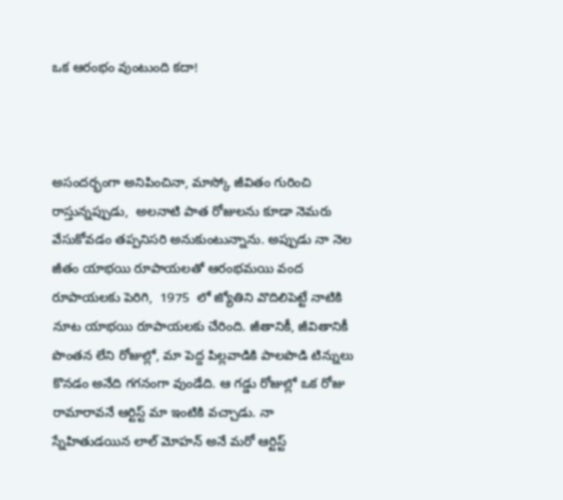ఒక ఆరంభం వుంటుంది కదా!



అసందర్భంగా అనిపించినా, మాస్కో జీవితం గురించి రాస్తున్నప్పుడు,  అలనాటి పాత రోజులను కూడా నెమరు వేసుకోవడం తప్పనిసరి అనుకుంటున్నాను. అప్పుడు నా నెల జీతం యాభయి రూపాయలతో ఆరంభమయి వంద రూపాయలకు పెరిగి,  1975  లో జ్యోతిని వొదిలిపెట్టే నాటికి నూట యాభయి రూపాయలకు చేరింది. జీతానికీ, జీవితానికీ పొంతన లేని రోజుల్లో, మా పెద్ద పిల్లవాడికి పాలపొడి టిన్నులు కొనడం అనేది గగనంగా వుండేది. ఆ గడ్డు రోజుల్లో ఒక రోజు రామారావనే ఆర్టిస్ట్ మా ఇంటికి వచ్చాడు. నా స్నేహితుడయిన లాల్ మోహన్ అనే మరో ఆర్టిస్ట్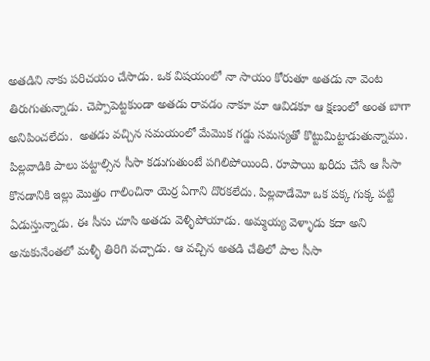అతడిని నాకు పరిచయం చేసాడు. ఒక విషయంలో నా సాయం కోరుతూ అతడు నా వెంట తిరుగుతున్నాడు. చెప్పాపెట్టకుండా అతడు రావడం నాకూ మా ఆవిడకూ ఆ క్షణంలో అంత బాగా అనిపించలేదు.  అతడు వచ్చిన సమయంలో మేమొక గడ్డు సమస్యతో కొట్టుమిట్టాడుతున్నాము. పిల్లవాడికి పాలు పట్టాల్సిన సీసా కడుగుతుంటే పగిలిపోయింది. రూపాయి ఖరీదు చేసే ఆ సీసా కొనడానికి ఇల్లు మొత్తం గాలించినా యెర్ర ఏగాని దొరకలేదు. పిల్లవాడేమో ఒక పక్క గుక్క పట్టి ఏడుస్తున్నాడు. ఈ సీను చూసి అతడు వెళ్ళిపోయాడు. అమ్మయ్య వెళ్ళాడు కదా అని అనుకునేంతలో మళ్ళీ తిరిగి వచ్చాడు. ఆ వచ్చిన అతడి చేతిలో పాల సీసా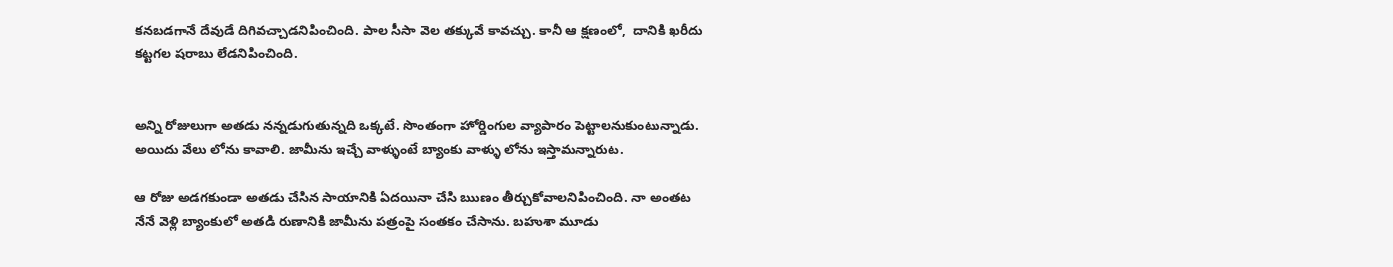కనబడగానే దేవుడే దిగివచ్చాడనిపించింది. పాల సీసా వెల తక్కువే కావచ్చు. కానీ ఆ క్షణంలో,  దానికి ఖరీదు కట్టగల షరాబు లేడనిపించింది.


అన్ని రోజులుగా అతడు నన్నడుగుతున్నది ఒక్కటే. సొంతంగా హోర్డింగుల వ్యాపారం పెట్టాలనుకుంటున్నాడు. అయిదు వేలు లోను కావాలి. జామీను ఇచ్చే వాళ్ళుంటే బ్యాంకు వాళ్ళు లోను ఇస్తామన్నారుట.

ఆ రోజు అడగకుండా అతడు చేసిన సాయానికి ఏదయినా చేసి ఋణం తీర్చుకోవాలనిపించింది. నా అంతట నేనే వెళ్లి బ్యాంకులో అతడి రుణానికి జామీను పత్రంపై సంతకం చేసాను. బహుశా మూడు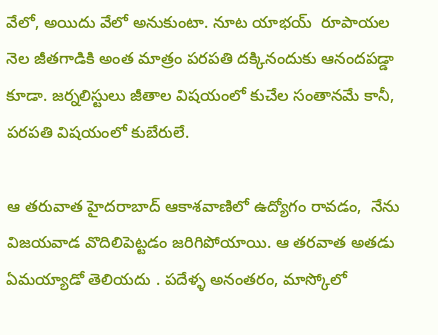వేలో, అయిదు వేలో అనుకుంటా. నూట యాభయ్  రూపాయల నెల జీతగాడికి అంత మాత్రం పరపతి దక్కినందుకు ఆనందపడ్డా కూడా. జర్నలిస్టులు జీతాల విషయంలో కుచేల సంతానమే కానీ, పరపతి విషయంలో కుబేరులే.

ఆ తరువాత హైదరాబాద్ ఆకాశవాణిలో ఉద్యోగం రావడం,  నేను విజయవాడ వొదిలిపెట్టడం జరిగిపోయాయి. ఆ తరవాత అతడు ఏమయ్యాడో తెలియదు . పదేళ్ళ అనంతరం, మాస్కోలో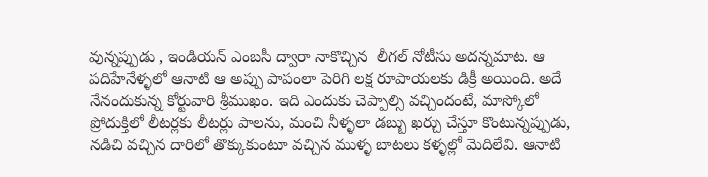వున్నప్పుడు , ఇండియన్ ఎంబసీ ద్వారా నాకొచ్చిన  లీగల్ నోటీసు అదన్నమాట. ఆ పదిహేనేళ్ళలో ఆనాటి ఆ అప్పు పాపంలా పెరిగి లక్ష రూపాయలకు డిక్రీ అయింది. అదే నేనందుకున్న కోర్టువారి శ్రీముఖం. ఇది ఎందుకు చెప్పాల్సి వచ్చిందంటే, మాస్కోలో ప్రోదుక్తిలో లీటర్లకు లీటర్లు పాలను, మంచి నీళ్ళలా డబ్బు ఖర్చు చేస్తూ కొంటున్నప్పుడు,  నడిచి వచ్చిన దారిలో తొక్కుకుంటూ వచ్చిన ముళ్ళ బాటలు కళ్ళల్లో మెదిలేవి. ఆనాటి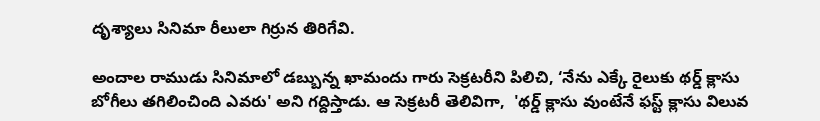దృశ్యాలు సినిమా రీలులా గిర్రున తిరిగేవి.

అందాల రాముడు సినిమాలో డబ్బున్న ఖామందు గారు సెక్రటరీని పిలిచి, ‘నేను ఎక్కే రైలుకు థర్డ్ క్లాసు బోగీలు తగిలించింది ఎవరు' అని గద్దిస్తాడు. ఆ సెక్రటరీ తెలివిగా,  'థర్డ్ క్లాసు వుంటేనే ఫస్ట్ క్లాసు విలువ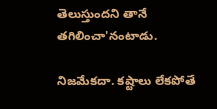తెలుస్తుందని తానే తగిలించా'నంటాడు.

నిజమేకదా. కష్టాలు లేకపోతే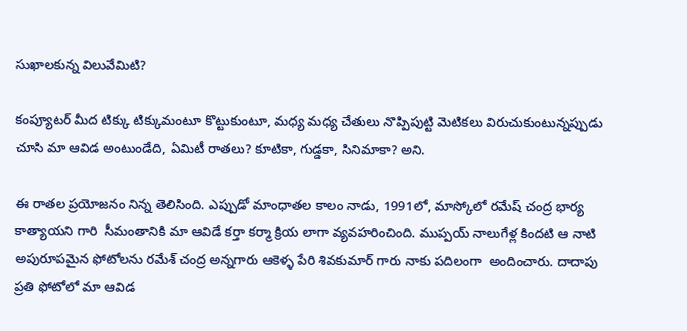సుఖాలకున్న విలువేమిటి?

కంప్యూటర్ మీద టిక్కు టిక్కుమంటూ కొట్టుకుంటూ, మధ్య మధ్య చేతులు నొప్పిపుట్టి మెటికలు విరుచుకుంటున్నప్పుడు చూసి మా ఆవిడ అంటుండేది, ఏమిటీ రాతలు? కూటికా, గుడ్డకా, సినిమాకా? అని.

ఈ రాతల ప్రయోజనం నిన్న తెలిసింది. ఎప్పుడో మాంధాతల కాలం నాడు, 1991లో, మాస్కోలో రమేష్ చంద్ర భార్య కాత్యాయని గారి  సీమంతానికి మా ఆవిడే కర్తా కర్మా క్రియ లాగా వ్యవహరించింది. ముప్పయ్ నాలుగేళ్ల కిందటి ఆ నాటి అపురూపమైన ఫోటోలను రమేశ్ చంద్ర అన్నగారు ఆకెళ్ళ పేరి శివకుమార్ గారు నాకు పదిలంగా  అందించారు. దాదాపు ప్రతి ఫోటోలో మా ఆవిడ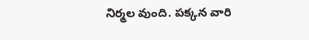నిర్మల వుంది. పక్కన వారి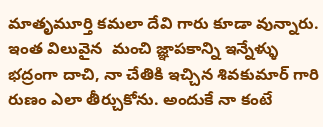మాతృమూర్తి కమలా దేవి గారు కూడా వున్నారు. ఇంత విలువైన  మంచి జ్ఞాపకాన్ని ఇన్నేళ్ళు భద్రంగా దాచి, నా చేతికి ఇచ్చిన శివకుమార్ గారి రుణం ఎలా తీర్చుకోను. అందుకే నా కంటే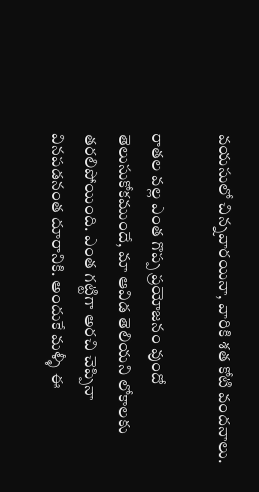వయసులో చిన్నవారయినా, వారికి శత కోటి వందనాలు.

రాతల వల్ల ఎంత గొప్ప ప్రయోజనం వుందో తెలుసుకోకముందే, మా ఆవిడ తెలియని లోకాలకు తరలిపోయింది. ఎంత గట్టిగా అరచి చెప్పినా వినపడనంత దూరానికి. అందుకే మళ్ళీ ఈ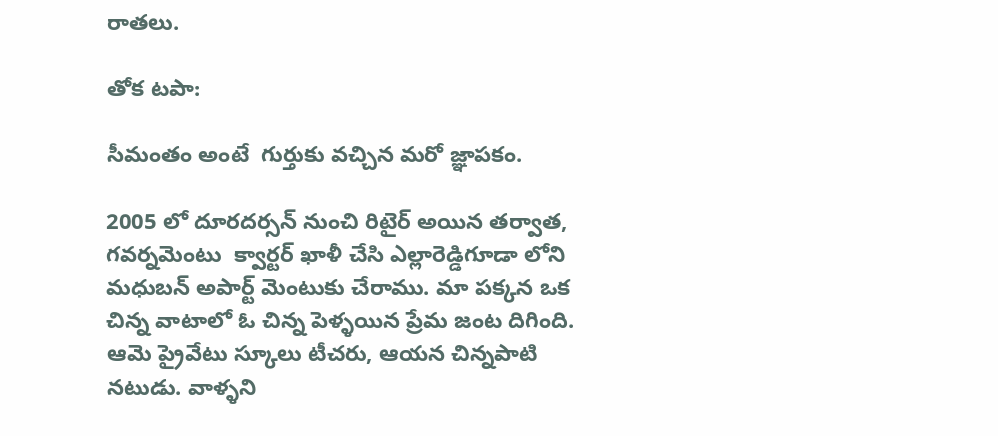రాతలు.

తోక టపా:

సీమంతం అంటే  గుర్తుకు వచ్చిన మరో జ్ఞాపకం.

2005 లో దూరదర్సన్ నుంచి రిటైర్ అయిన తర్వాత, గవర్నమెంటు  క్వార్టర్ ఖాళీ చేసి ఎల్లారెడ్డిగూడా లోని మధుబన్ అపార్ట్ మెంటుకు చేరాము. మా పక్కన ఒక చిన్న వాటాలో ఓ చిన్న పెళ్ళయిన ప్రేమ జంట దిగింది. ఆమె ప్రైవేటు స్కూలు టీచరు, ఆయన చిన్నపాటి నటుడు. వాళ్ళని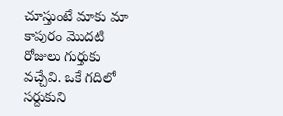చూస్తుంటే మాకు మా కాపురం మొదటి రోజులు గుర్తుకు వచ్చేవి. ఒకే గదిలో సర్దుకుని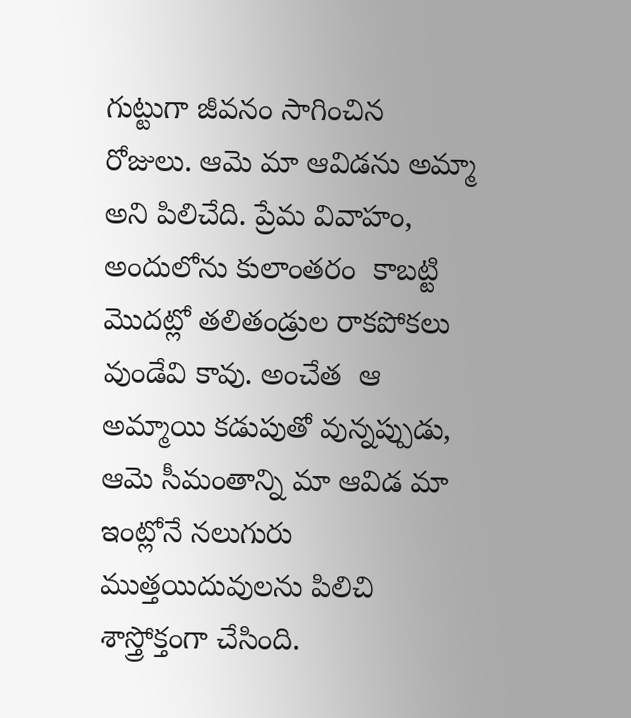గుట్టుగా జీవనం సాగించిన రోజులు. ఆమె మా ఆవిడను అమ్మా అని పిలిచేది. ప్రేమ వివాహం, అందులోను కులాంతరం  కాబట్టి మొదట్లో తలితండ్రుల రాకపోకలు వుండేవి కావు. అంచేత  ఆ అమ్మాయి కడుపుతో వున్నప్పుడు, ఆమె సీమంతాన్ని మా ఆవిడ మా ఇంట్లోనే నలుగురు ముత్తయిదువులను పిలిచి శాస్త్రోక్తంగా చేసింది.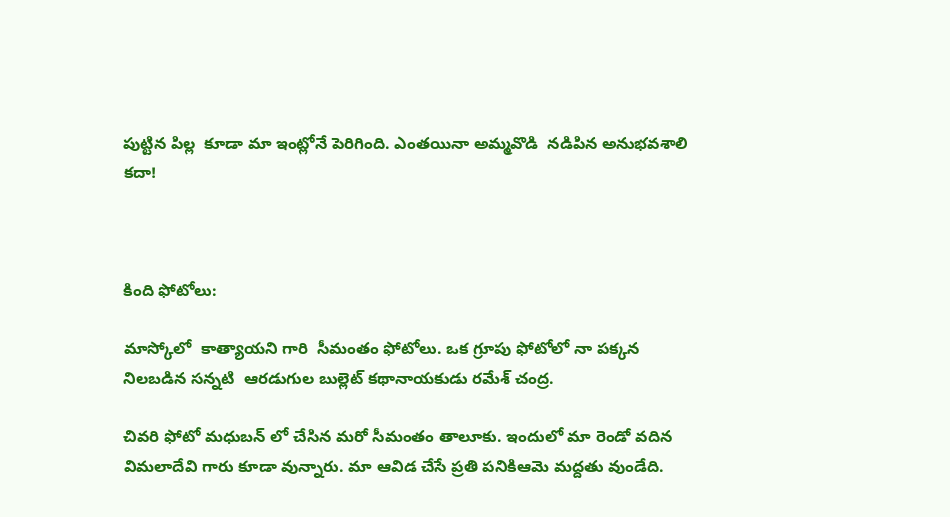పుట్టిన పిల్ల  కూడా మా ఇంట్లోనే పెరిగింది. ఎంతయినా అమ్మవొడి  నడిపిన అనుభవశాలి కదా!



కింది ఫోటోలు:

మాస్కోలో  కాత్యాయని గారి  సీమంతం ఫోటోలు. ఒక గ్రూపు ఫోటోలో నా పక్కన నిలబడిన సన్నటి  ఆరడుగుల బుల్లెట్ కథానాయకుడు రమేశ్ చంద్ర.

చివరి ఫోటో మధుబన్ లో చేసిన మరో సీమంతం తాలూకు. ఇందులో మా రెండో వదిన విమలాదేవి గారు కూడా వున్నారు. మా ఆవిడ చేసే ప్రతి పనికిఆమె మద్దతు వుండేది.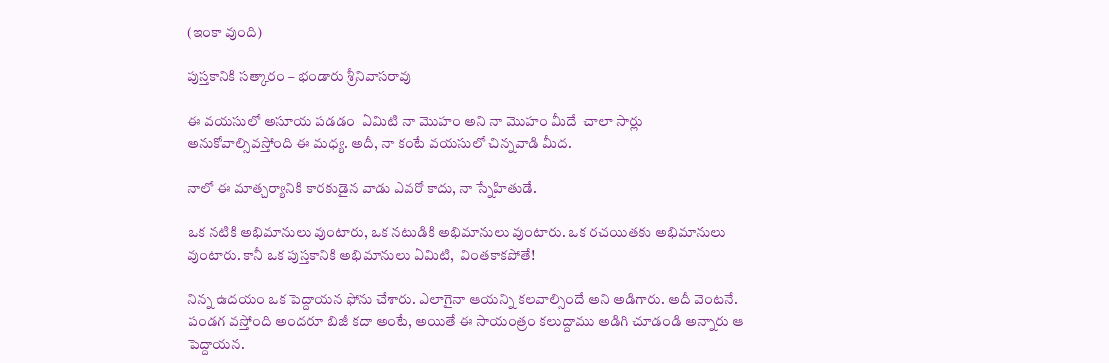(ఇంకా వుంది)

పుస్తకానికి సత్కారం – భండారు శ్రీనివాసరావు

ఈ వయసులో అసూయ పడడం  ఏమిటి నా మొహం అని నా మొహం మీదే  చాలా సార్లు అనుకోవాల్సివస్తోంది ఈ మధ్య. అదీ, నా కంటే వయసులో చిన్నవాడి మీద.

నాలో ఈ మాత్చర్యానికి కారకుడైన వాడు ఎవరో కాదు, నా స్నేహితుడే.

ఒక నటికి అభిమానులు వుంటారు, ఒక నటుడికి అభిమానులు వుంటారు. ఒక రచయితకు అభిమానులు వుంటారు. కానీ ఒక పుస్తకానికి అభిమానులు ఏమిటి,  వింతకాకపోతే!

నిన్న ఉదయం ఒక పెద్దాయన ఫోను చేశారు. ఎలాగైనా ఆయన్ని కలవాల్సిందే అని అడిగారు. అదీ వెంటనే. పండగ వస్తోంది అందరూ బిజీ కదా అంటే, అయితే ఈ సాయంత్రం కలుద్దాము అడిగి చూడండి అన్నారు ఆ పెద్దాయన.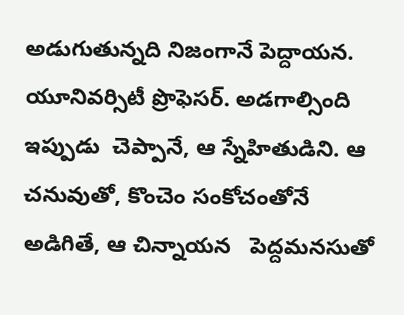అడుగుతున్నది నిజంగానే పెద్దాయన. యూనివర్సిటీ ప్రొఫెసర్. అడగాల్సింది ఇప్పుడు  చెప్పానే, ఆ స్నేహితుడిని. ఆ చనువుతో, కొంచెం సంకోచంతోనే  అడిగితే, ఆ చిన్నాయన   పెద్దమనసుతో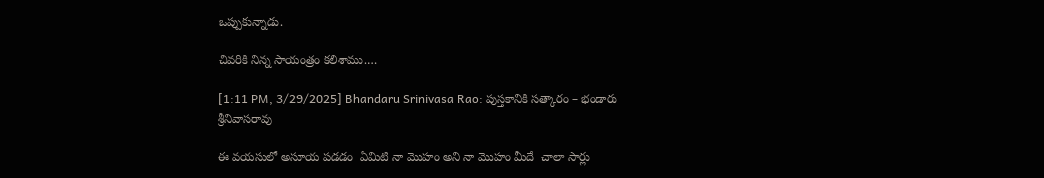ఒప్పుకున్నాడు.

చివరికి నిన్న సాయంత్రం కలిశాము.…

[1:11 PM, 3/29/2025] Bhandaru Srinivasa Rao: పుస్తకానికి సత్కారం – భండారు శ్రీనివాసరావు

ఈ వయసులో అసూయ పడడం  ఏమిటి నా మొహం అని నా మొహం మీదే  చాలా సార్లు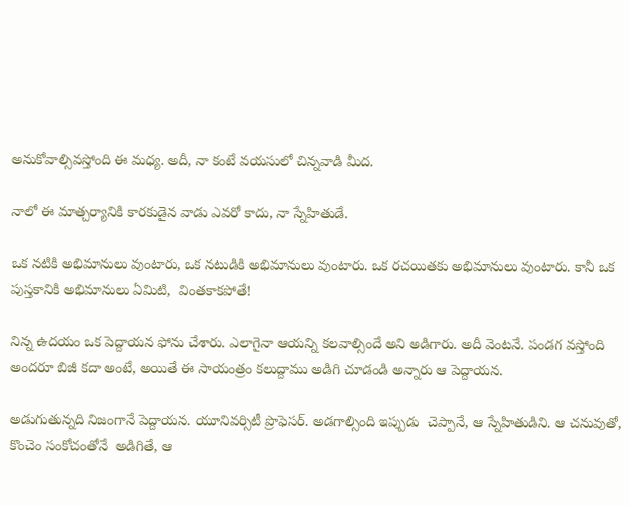అనుకోవాల్సివస్తోంది ఈ మధ్య. అదీ, నా కంటే వయసులో చిన్నవాడి మీద.

నాలో ఈ మాత్చర్యానికి కారకుడైన వాడు ఎవరో కాదు, నా స్నేహితుడే.

ఒక నటికి అభిమానులు వుంటారు, ఒక నటుడికి అభిమానులు వుంటారు. ఒక రచయితకు అభిమానులు వుంటారు. కానీ ఒక పుస్తకానికి అభిమానులు ఏమిటి,  వింతకాకపోతే!

నిన్న ఉదయం ఒక పెద్దాయన ఫోను చేశారు. ఎలాగైనా ఆయన్ని కలవాల్సిందే అని అడిగారు. అదీ వెంటనే. పండగ వస్తోంది అందరూ బిజీ కదా అంటే, అయితే ఈ సాయంత్రం కలుద్దాము అడిగి చూడండి అన్నారు ఆ పెద్దాయన.

అడుగుతున్నది నిజంగానే పెద్దాయన. యూనివర్సిటీ ప్రొఫెసర్. అడగాల్సింది ఇప్పుడు  చెప్పానే, ఆ స్నేహితుడిని. ఆ చనువుతో, కొంచెం సంకోచంతోనే  అడిగితే, ఆ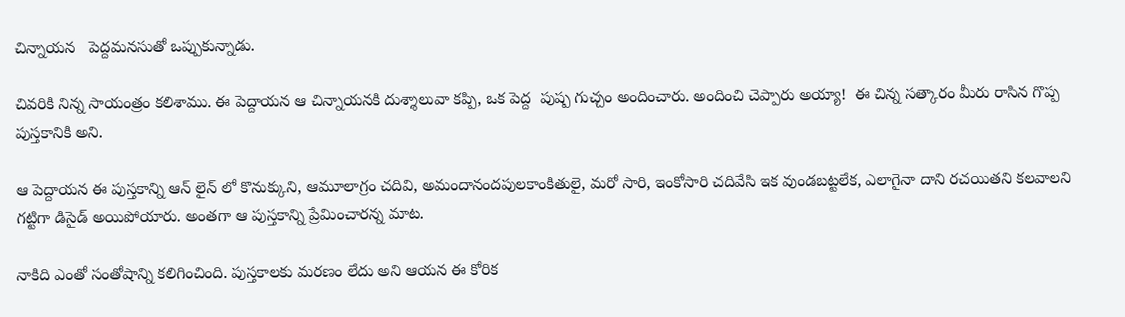చిన్నాయన   పెద్దమనసుతో ఒప్పుకున్నాడు.

చివరికి నిన్న సాయంత్రం కలిశాము. ఈ పెద్దాయన ఆ చిన్నాయనకి దుశ్శాలువా కప్పి, ఒక పెద్ద  పుష్ప గుచ్చం అందించారు. అందించి చెప్పారు అయ్యా!  ఈ చిన్న సత్కారం మీరు రాసిన గొప్ప  పుస్తకానికి అని.

ఆ పెద్దాయన ఈ పుస్తకాన్ని ఆన్ లైన్ లో కొనుక్కుని, ఆమూలాగ్రం చదివి, అమందానందపులకాంకితులై, మరో సారి, ఇంకోసారి చదివేసి ఇక వుండబట్టలేక, ఎలాగైనా దాని రచయితని కలవాలని గట్టిగా డిసైడ్ అయిపోయారు. అంతగా ఆ పుస్తకాన్ని ప్రేమించారన్న మాట.

నాకిది ఎంతో సంతోషాన్ని కలిగించింది. పుస్తకాలకు మరణం లేదు అని ఆయన ఈ కోరిక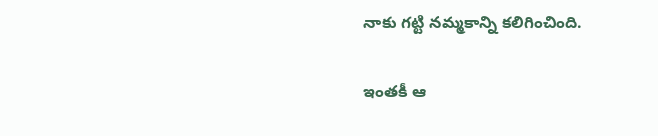నాకు గట్టి నమ్మకాన్ని కలిగించింది.

ఇంతకీ ఆ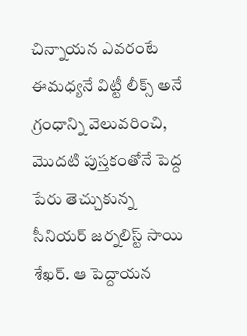చిన్నాయన ఎవరంటే ఈమధ్యనే విట్టీ లీక్స్ అనే గ్రంధాన్ని వెలువరించి, మొదటి పుస్తకంతోనే పెద్ద పేరు తెచ్చుకున్న సీనియర్ జర్నలిస్ట్ సాయి శేఖర్. ఆ పెద్దాయన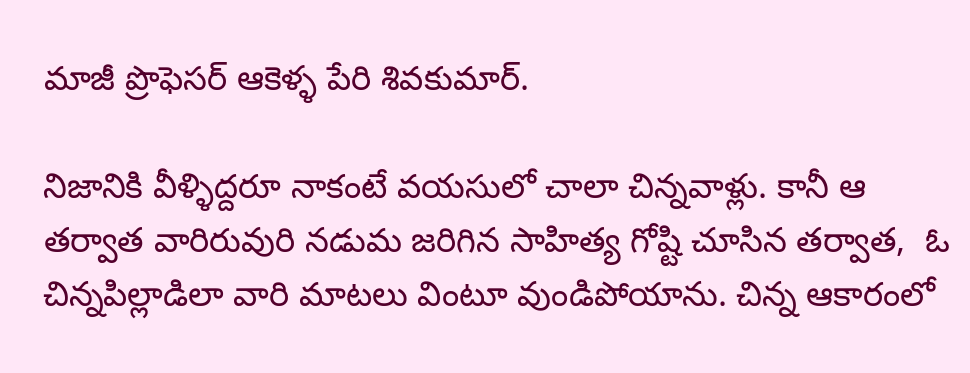మాజీ ప్రొఫెసర్ ఆకెళ్ళ పేరి శివకుమార్.

నిజానికి వీళ్ళిద్దరూ నాకంటే వయసులో చాలా చిన్నవాళ్లు. కానీ ఆ తర్వాత వారిరువురి నడుమ జరిగిన సాహిత్య గోష్టి చూసిన తర్వాత,  ఓ చిన్నపిల్లాడిలా వారి మాటలు వింటూ వుండిపోయాను. చిన్న ఆకారంలో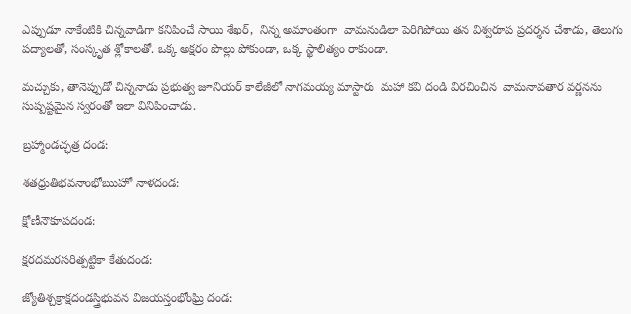ఎప్పుడూ నాకేంటికి చిన్నవాడిగా కనిపించే సాయి శేఖర్,  నిన్న అమాంతంగా  వామనుడిలా పెరిగిపోయి తన విశ్వరూప ప్రదర్శన చేశాడు, తెలుగు పద్యాలతో, సంస్కృత శ్లోకాలతో. ఒక్క అక్షరం పొల్లు పోకుండా, ఒక్క స్ఖాలిత్యం రాకుండా.

మచ్చుకు, తానెప్పుడో చిన్ననాడు ప్రభుత్వ జూనియర్ కాలేజీలో నాగమయ్య మాస్టారు  మహా కవి దండి విరచించిన  వామనావతార వర్ణనను సుష్పష్టమైన స్వరంతో ఇలా వినిపించాడు.

బ్రహ్మాండచ్ఛత్ర దండ:

శతధ్రుతిభవనాంభోఋహో నాళదండ:

క్షోణీనౌకూపదండ:

క్షరదమరసరిత్పట్టికా కేతుదండ:

జ్యోతిశ్చక్రాక్షదండస్త్రిభువన విజయస్తంభోంఘ్రి దండ: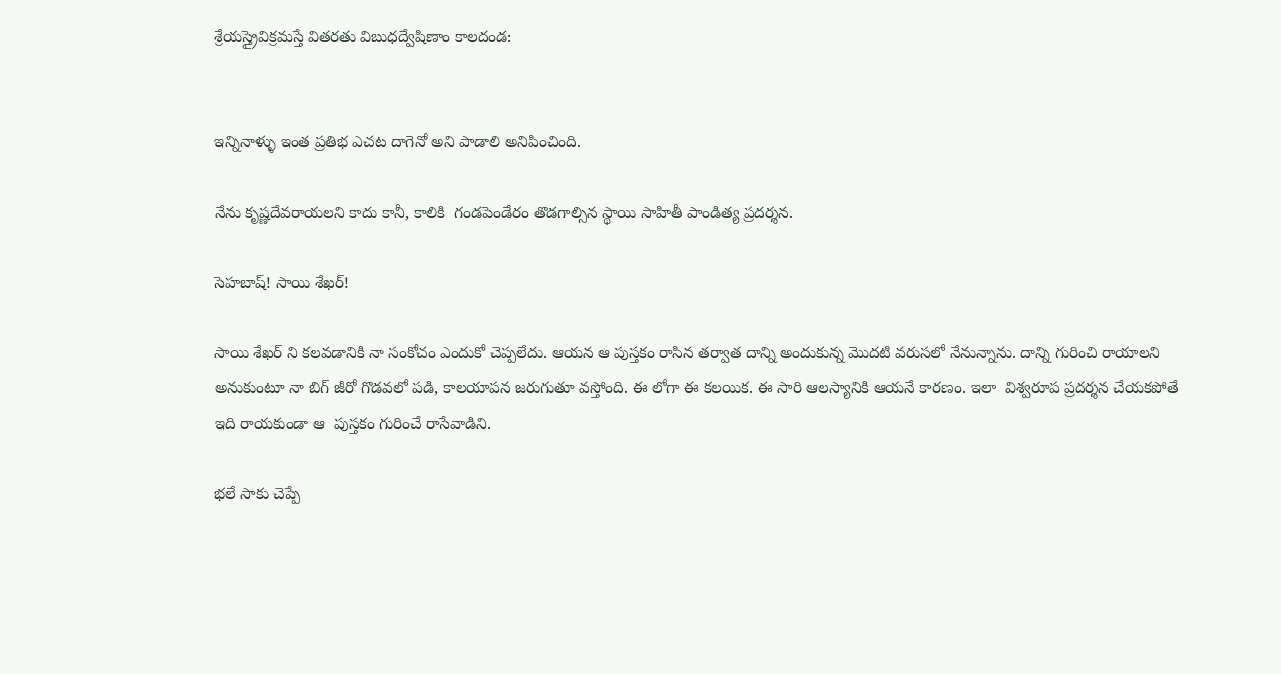శ్రేయస్త్రైవిక్రమస్తే వితరతు విబుధద్వేషిణాం కాలదండ:


ఇన్నినాళ్ళు ఇంత ప్రతిభ ఎచట దాగెనో అని పాడాలి అనిపించింది.

నేను కృష్ణదేవరాయలని కాదు కానీ, కాలికి  గండపెండేరం తొడగాల్సిన స్థాయి సాహితీ పాండిత్య ప్రదర్శన.

సెహబాష్! సాయి శేఖర్!

సాయి శేఖర్ ని కలవడానికి నా సంకోచం ఎందుకో చెప్పలేదు. ఆయన ఆ పుస్తకం రాసిన తర్వాత దాన్ని అందుకున్న మొదటి వరుసలో నేనున్నాను. దాన్ని గురించి రాయాలని అనుకుంటూ నా బిగ్ జీరో గొడవలో పడి, కాలయాపన జరుగుతూ వస్తోంది. ఈ లోగా ఈ కలయిక. ఈ సారి ఆలస్యానికి ఆయనే కారణం. ఇలా  విశ్వరూప ప్రదర్శన చేయకపోతే ఇది రాయకుండా ఆ  పుస్తకం గురించే రాసేవాడిని.

భలే సాకు చెప్పే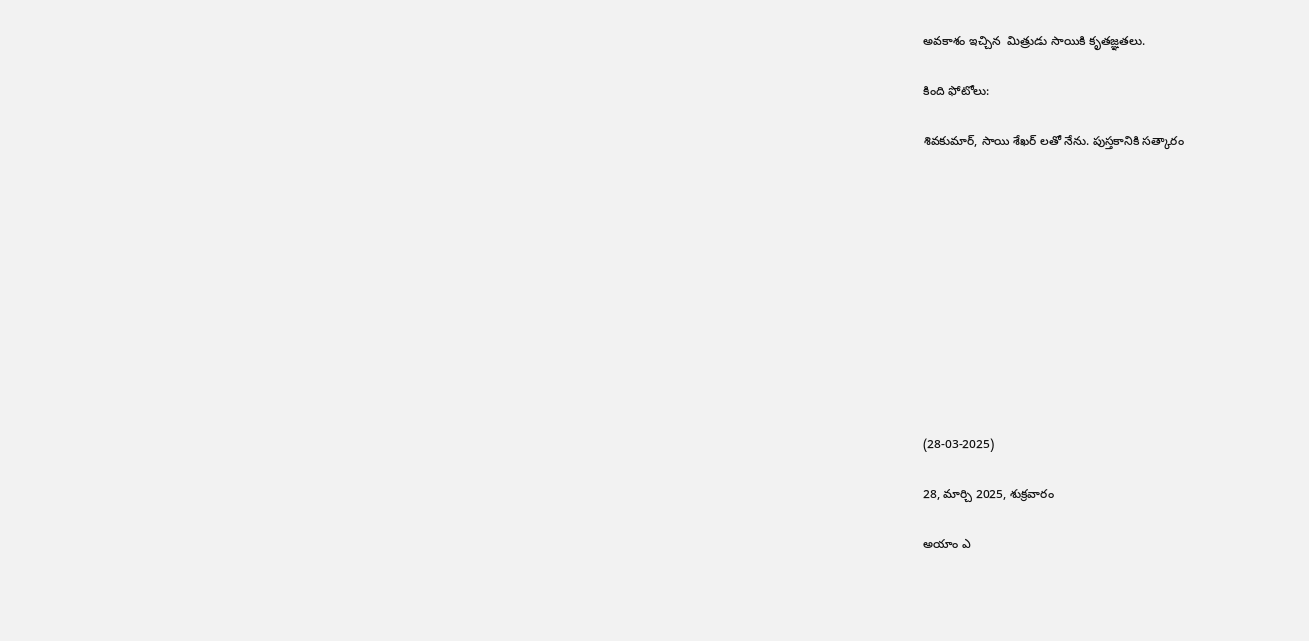అవకాశం ఇచ్చిన  మిత్రుడు సాయికి కృతజ్ఞతలు.

కింది ఫోటోలు:

శివకుమార్, సాయి శేఖర్ లతో నేను. పుస్తకానికి సత్కారం











(28-03-2025)

28, మార్చి 2025, శుక్రవారం

అయాం ఎ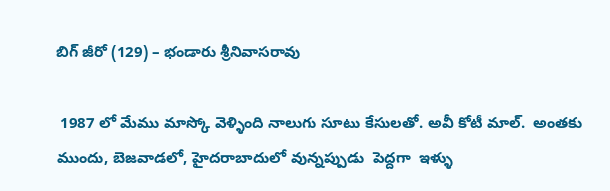బిగ్ జీరో (129) – భండారు శ్రీనివాసరావు

 1987 లో మేము మాస్కో వెళ్ళింది నాలుగు సూటు కేసులతో. అవీ కోటీ మాల్.  అంతకు ముందు, బెజవాడలో, హైదరాబాదులో వున్నప్పుడు  పెద్దగా  ఇళ్ళు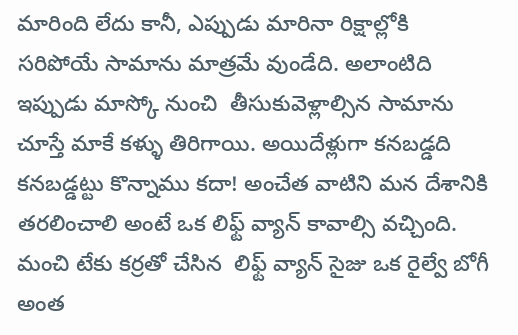మారింది లేదు కానీ, ఎప్పుడు మారినా రిక్షాల్లోకి సరిపోయే సామాను మాత్రమే వుండేది. అలాంటిది ఇప్పుడు మాస్కో నుంచి  తీసుకువెళ్లాల్సిన సామాను చూస్తే మాకే కళ్ళు తిరిగాయి. అయిదేళ్లుగా కనబడ్డది కనబడ్డట్టు కొన్నాము కదా! అంచేత వాటిని మన దేశానికి తరలించాలి అంటే ఒక లిఫ్ట్ వ్యాన్ కావాల్సి వచ్చింది. మంచి టేకు కర్రతో చేసిన  లిఫ్ట్ వ్యాన్ సైజు ఒక రైల్వే బోగీ అంత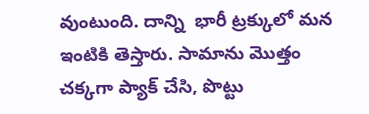వుంటుంది. దాన్ని  భారీ ట్రక్కులో మన ఇంటికి తెస్తారు. సామాను మొత్తం చక్కగా ప్యాక్ చేసి, పొట్టు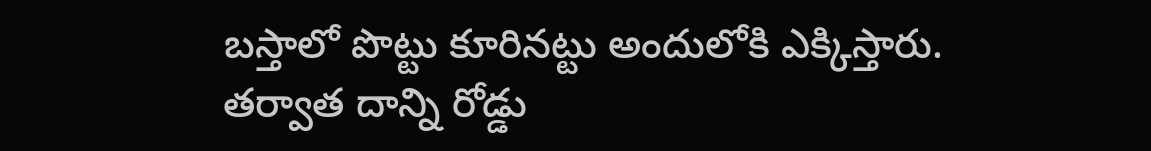బస్తాలో పొట్టు కూరినట్టు అందులోకి ఎక్కిస్తారు. తర్వాత దాన్ని రోడ్డు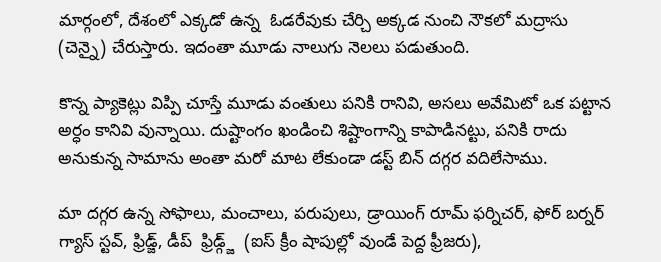మార్గంలో, దేశంలో ఎక్కడో ఉన్న  ఓడరేవుకు చేర్చి అక్కడ నుంచి నౌకలో మద్రాసు (చెన్నై) చేరుస్తారు. ఇదంతా మూడు నాలుగు నెలలు పడుతుంది.

కొన్న ప్యాకెట్లు విప్పి చూస్తే మూడు వంతులు పనికి రానివి, అసలు అవేమిటో ఒక పట్టాన అర్ధం కానివి వున్నాయి. దుష్టాంగం ఖండించి శిష్టాంగాన్ని కాపాడినట్టు, పనికి రాదు అనుకున్న సామాను అంతా మరో మాట లేకుండా డస్ట్ బిన్ దగ్గర వదిలేసాము.

మా దగ్గర ఉన్న సోఫాలు, మంచాలు, పరుపులు, డ్రాయింగ్ రూమ్ ఫర్నిచర్, ఫోర్ బర్నర్ గ్యాస్ స్టవ్, ఫ్రిడ్జ్, డీప్  ఫ్రిడ్గ్జ్  (ఐస్ క్రీం షాపుల్లో వుండే పెద్ద ఫ్రీజరు),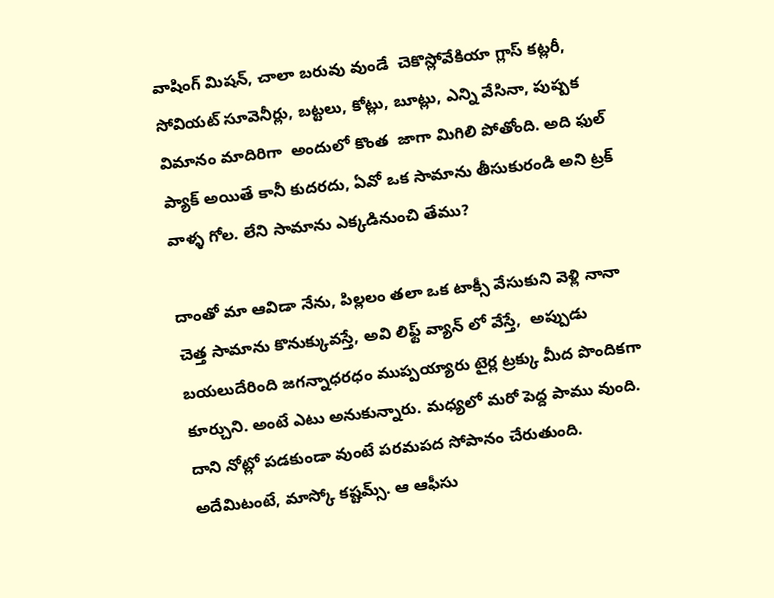వాషింగ్ మిషన్, చాలా బరువు వుండే  చెకొస్లోవేకియా గ్లాస్ కట్లరీ, సోవియట్ సూవెనీర్లు, బట్టలు, కోట్లు, బూట్లు, ఎన్ని వేసినా, పుష్పక విమానం మాదిరిగా  అందులో కొంత  జాగా మిగిలి పోతోంది. అది ఫుల్ ప్యాక్ అయితే కానీ కుదరదు, ఏవో ఒక సామాను తీసుకురండి అని ట్రక్ వాళ్ళ గోల. లేని సామాను ఎక్కడినుంచి తేము?

దాంతో మా ఆవిడా నేను, పిల్లలం తలా ఒక టాక్సీ వేసుకుని వెళ్లి నానా చెత్త సామాను కొనుక్కువస్తే, అవి లిఫ్ట్ వ్యాన్ లో వేస్తే,  అప్పుడు బయలుదేరింది జగన్నాధరధం ముప్పయ్యారు టైర్ల ట్రక్కు మీద పొందికగా కూర్చుని. అంటే ఎటు అనుకున్నారు. మధ్యలో మరో పెద్ద పాము వుంది. దాని నోట్లో పడకుండా వుంటే పరమపద సోపానం చేరుతుంది. అదేమిటంటే, మాస్కో కష్టమ్స్. ఆ ఆఫీసు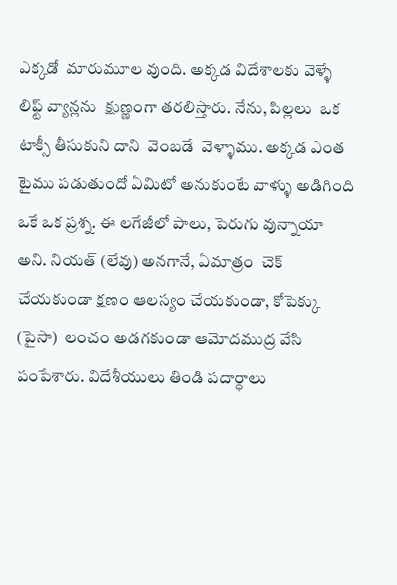ఎక్కడో  మారుమూల వుంది. అక్కడ విదేశాలకు వెళ్ళే లిఫ్ట్ వ్యాన్లను  క్షుణ్ణంగా తరలిస్తారు. నేను, పిల్లలు  ఒక టాక్సీ తీసుకుని దాని  వెంబడే  వెళ్ళాము. అక్కడ ఎంత టైము పడుతుందో ఏమిటో అనుకుంటే వాళ్ళు అడిగింది ఒకే ఒక ప్రశ్న. ఈ లగేజీలో పాలు, పెరుగు వున్నాయా అని. నియత్ (లేవు) అనగానే, ఏమాత్రం  చెక్ చేయకుండా క్షణం ఆలస్యం చేయకుండా, కోపెక్కు (పైసా)  లంచం అడగకుండా ఆమోదముద్ర వేసి పంపేశారు. విదేశీయులు తిండి పదార్ధాలు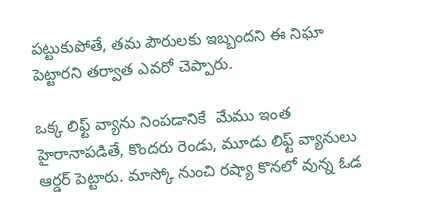పట్టుకుపోతే, తమ పౌరులకు ఇబ్బందని ఈ నిఘా పెట్టారని తర్వాత ఎవరో చెప్పారు.

ఒక్క లిఫ్ట్ వ్యాను నింపడానికే  మేము ఇంత హైరానాపడితే, కొందరు రెండు, మూడు లిఫ్ట్ వ్యానులు ఆర్డర్ పెట్టారు. మాస్కో నుంచి రష్యా కొనలో వున్న ఓడ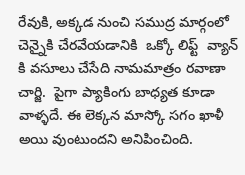రేవుకి, అక్కడ నుంచి సముద్ర మార్గంలో చెన్నైకి చేరవేయడానికి  ఒక్కో లిఫ్ట్  వ్యాన్ కి వసూలు చేసేది నామమాత్రం రవాణా చార్జి.  పైగా ప్యాకింగు బాధ్యత కూడా వాళ్ళదే. ఈ లెక్కన మాస్కో సగం ఖాళీ అయి వుంటుందని అనిపించింది.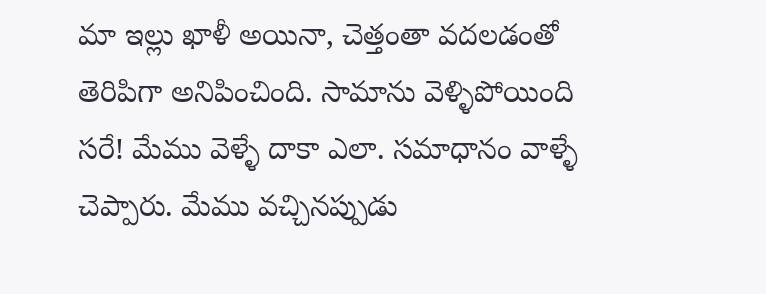మా ఇల్లు ఖాళీ అయినా, చెత్తంతా వదలడంతో తెరిపిగా అనిపించింది. సామాను వెళ్ళిపోయింది సరే! మేము వెళ్ళే దాకా ఎలా. సమాధానం వాళ్ళే చెప్పారు. మేము వచ్చినప్పుడు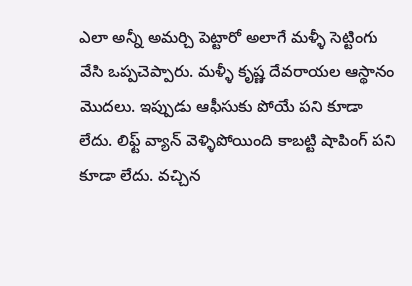ఎలా అన్నీ అమర్చి పెట్టారో అలాగే మళ్ళీ సెట్టింగు వేసి ఒప్పచెప్పారు. మళ్ళీ కృష్ణ దేవరాయల ఆస్థానం మొదలు. ఇప్పుడు ఆఫీసుకు పోయే పని కూడా లేదు. లిఫ్ట్ వ్యాన్ వెళ్ళిపోయింది కాబట్టి షాపింగ్ పని కూడా లేదు. వచ్చిన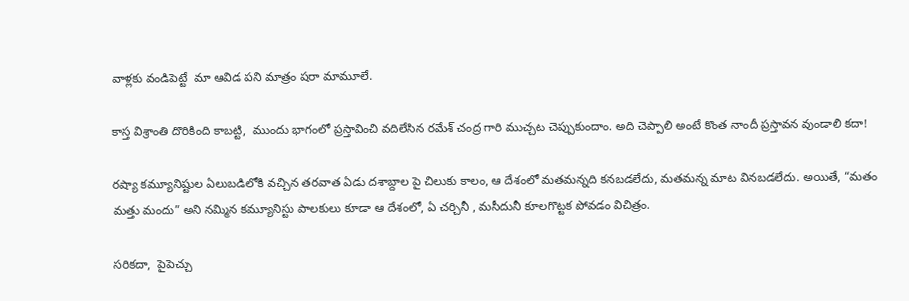వాళ్లకు వండిపెట్టే  మా ఆవిడ పని మాత్రం షరా మామూలే.

కాస్త విశ్రాంతి దొరికింది కాబట్టి,  ముందు భాగంలో ప్రస్తావించి వదిలేసిన రమేశ్ చంద్ర గారి ముచ్చట చెప్పుకుందాం. అది చెప్పాలి అంటే కొంత నాందీ ప్రస్తావన వుండాలి కదా!

రష్యా కమ్యూనిష్టుల ఏలుబడిలోకి వచ్చిన తరవాత ఏడు దశాబ్దాల పై చిలుకు కాలం, ఆ దేశంలో మతమన్నది కనబడలేదు, మతమన్న మాట వినబడలేదు. అయితే, “మతం మత్తు మందు” అని నమ్మిన కమ్యూనిస్టు పాలకులు కూడా ఆ దేశంలో, ఏ చర్చినీ , మసీదునీ కూలగొట్టక పోవడం విచిత్రం.

సరికదా,  పైపెచ్చు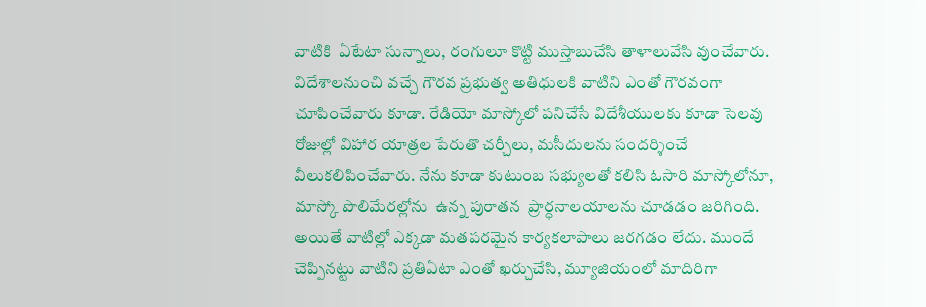వాటికి  ఏటేటా సున్నాలు, రంగులూ కొట్టి ముస్తాబుచేసి తాళాలువేసి వుంచేవారు. విదేశాలనుంచి వచ్చే గౌరవ ప్రభుత్వ అతిధులకి వాటిని ఎంతో గౌరవంగా చూపించేవారు కూడా. రేడియో మాస్కోలో పనిచేసే విదేశీయులకు కూడా సెలవు రోజుల్లో విహార యాత్రల పేరుతొ చర్చీలు, మసీదులను సందర్శించే వీలుకలిపించేవారు. నేను కూడా కుటుంబ సభ్యులతో కలిసి ఓసారి మాస్కోలోనూ, మాస్కో పొలిమేరల్లోను  ఉన్న పురాతన  ప్రార్ధనాలయాలను చూడడం జరిగింది. అయితే వాటిల్లో ఎక్కడా మతపరమైన కార్యకలాపాలు జరగడం లేదు. ముందే చెప్పినట్టు వాటిని ప్రతిఏటా ఎంతో ఖర్చుచేసి, మ్యూజియంలో మాదిరిగా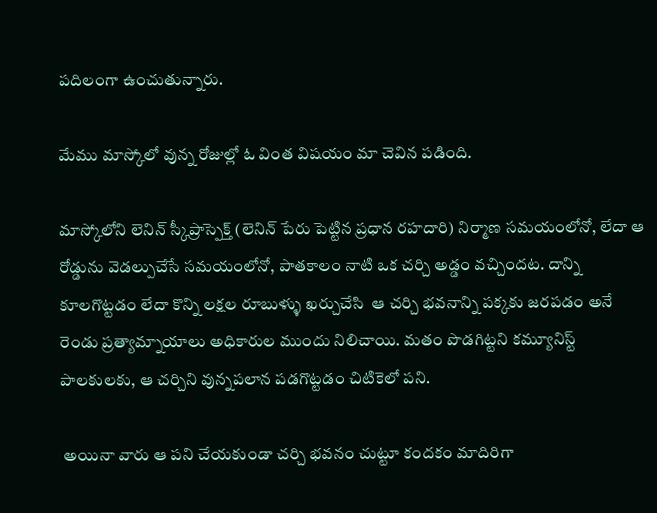పదిలంగా ఉంచుతున్నారు.

మేము మాస్కోలో వున్న రోజుల్లో ఓ వింత విషయం మా చెవిన పడింది.

మాస్కోలోని లెనిన్ స్కీప్రాస్పెక్త్ (లెనిన్ పేరు పెట్టిన ప్రధాన రహదారి) నిర్మాణ సమయంలోనో, లేదా ఆ రోడ్డును వెడల్పుచేసే సమయంలోనో, పాతకాలం నాటి ఒక చర్చి అడ్డం వచ్చిందట. దాన్ని కూలగొట్టడం లేదా కొన్ని లక్షల రూబుళ్ళు ఖర్చుచేసి  ఆ చర్చి భవనాన్ని పక్కకు జరపడం అనే రెండు ప్రత్యామ్నాయాలు అధికారుల ముందు నిలిచాయి. మతం పొడగిట్టని కమ్యూనిస్ట్ పాలకులకు, ఆ చర్చిని వున్నపలాన పడగొట్టడం చిటికెలో పని.

 అయినా వారు ఆ పని చేయకుండా చర్చి భవనం చుట్టూ కందకం మాదిరిగా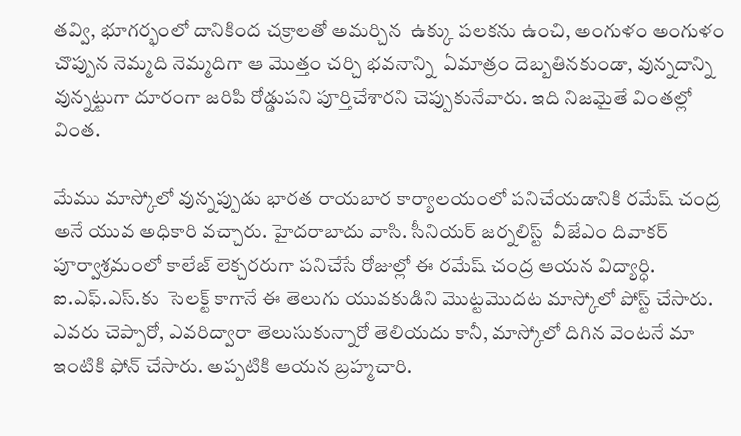తవ్వి, భూగర్భంలో దానికింద చక్రాలతో అమర్చిన  ఉక్కు పలకను ఉంచి, అంగుళం అంగుళం చొప్పున నెమ్మది నెమ్మదిగా ఆ మొత్తం చర్చి భవనాన్ని  ఏమాత్రం దెబ్బతినకుండా, వున్నదాన్ని వున్నట్టుగా దూరంగా జరిపి రోడ్డుపని పూర్తిచేశారని చెప్పుకునేవారు. ఇది నిజమైతే వింతల్లో వింత.

మేము మాస్కోలో వున్నప్పుడు భారత రాయబార కార్యాలయంలో పనిచేయడానికి రమేష్ చంద్ర అనే యువ అధికారి వచ్చారు. హైదరాబాదు వాసి. సీనియర్ జర్నలిస్ట్  వీజేఎం దివాకర్ పూర్వాశ్రమంలో కాలేజ్ లెక్చరరుగా పనిచేసే రోజుల్లో ఈ రమేష్ చంద్ర ఆయన విద్యార్ధి. ఐ.ఎఫ్.ఎస్.కు  సెలక్ట్ కాగానే ఈ తెలుగు యువకుడిని మొట్టమొదట మాస్కోలో పోస్ట్ చేసారు. ఎవరు చెప్పారో, ఎవరిద్వారా తెలుసుకున్నారో తెలియదు కానీ, మాస్కోలో దిగిన వెంటనే మా ఇంటికి ఫోన్ చేసారు. అప్పటికి ఆయన బ్రహ్మచారి.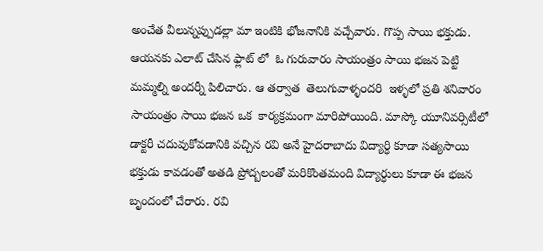అంచేత వీలున్నప్పుడల్లా మా ఇంటికి భోజనానికి వచ్చేవారు. గొప్ప సాయి భక్తుడు. ఆయనకు ఎలాట్ చేసిన ఫ్లాట్ లో  ఓ గురువారం సాయంత్రం సాయి భజన పెట్టి మమ్మల్ని అందర్నీ పిలిచారు. ఆ తర్వాత  తెలుగువాళ్ళ౦దరి  ఇళ్ళలో ప్రతి శనివారం సాయంత్రం సాయి భజన ఒక  కార్యక్రమంగా మారిపోయింది. మాస్కో యూనివర్సిటీలో డాక్టరీ చదువుకోవడానికి వచ్చిన రవి అనే హైదరాబాదు విద్యార్ధి కూడా సత్యసాయి భక్తుడు కావడంతో అతడి ప్రోద్బలంతో మరికొంతమంది విద్యార్ధులు కూడా ఈ భజన బృందంలో చేరారు. రవి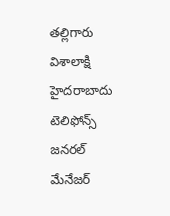తల్లిగారు విశాలాక్షి హైదరాబాదు టెలిఫోన్స్ జనరల్ మేనేజర్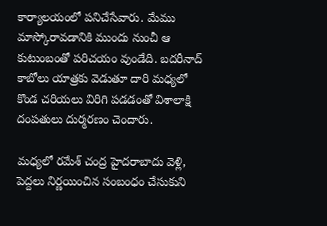కార్యాలయంలో పనిచేసేవారు. మేము మాస్కోరావడానికి ముందు నుంచీ ఆ కుటుంబంతో పరిచయం వుండేది. బదరీనాద్ కాబోలు యాత్రకు వెడుతూ దారి మధ్యలో కొండ చరియలు విరిగి పడడంతో విశాలాక్షి దంపతులు దుర్మరణం చెందారు.

మధ్యలో రమేశ్ చంద్ర హైదరాబాదు వెళ్లి, పెద్దలు నిర్ణయించిన సంబంధం చేసుకుని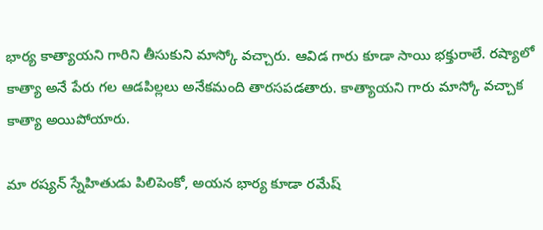భార్య కాత్యాయని గారిని తీసుకుని మాస్కో వచ్చారు. ఆవిడ గారు కూడా సాయి భక్తురాలే. రష్యాలో కాత్యా అనే పేరు గల ఆడపిల్లలు అనేకమంది తారసపడతారు. కాత్యాయని గారు మాస్కో వచ్చాక కాత్యా అయిపోయారు.

మా రష్యన్ స్నేహితుడు పిలిపెంకో, అయన భార్య కూడా రమేష్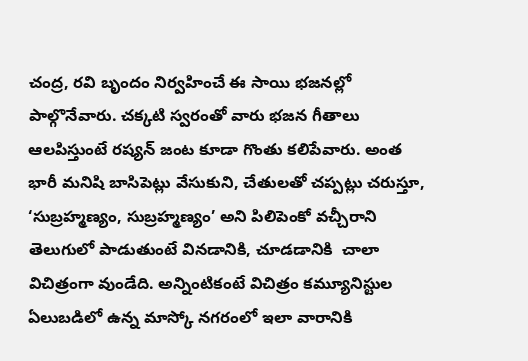చంద్ర, రవి బృందం నిర్వహించే ఈ సాయి భజనల్లో పాల్గొనేవారు. చక్కటి స్వరంతో వారు భజన గీతాలు ఆలపిస్తుంటే రష్యన్ జంట కూడా గొంతు కలిపేవారు. అంత భారీ మనిషి బాసిపెట్లు వేసుకుని, చేతులతో చప్పట్లు చరుస్తూ,   ‘సుబ్రహ్మణ్యం, సుబ్రహ్మణ్యం’ అని పిలిపెంకో వచ్చీరాని తెలుగులో పాడుతుంటే వినడానికి, చూడడానికి  చాలా విచిత్రంగా వుండేది. అన్నింటికంటే విచిత్రం కమ్యూనిస్టుల ఏలుబడిలో ఉన్న మాస్కో నగరంలో ఇలా వారానికి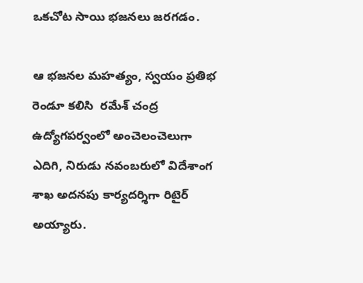ఒకచోట సాయి భజనలు జరగడం.

ఆ భజనల మహత్యం, స్వయం ప్రతిభ  రెండూ కలిసి  రమేశ్ చంద్ర ఉద్యోగపర్వంలో అంచెలంచెలుగా ఎదిగి, నిరుడు నవంబరులో విదేశాంగ శాఖ అదనపు కార్యదర్శిగా రిటైర్ అయ్యారు.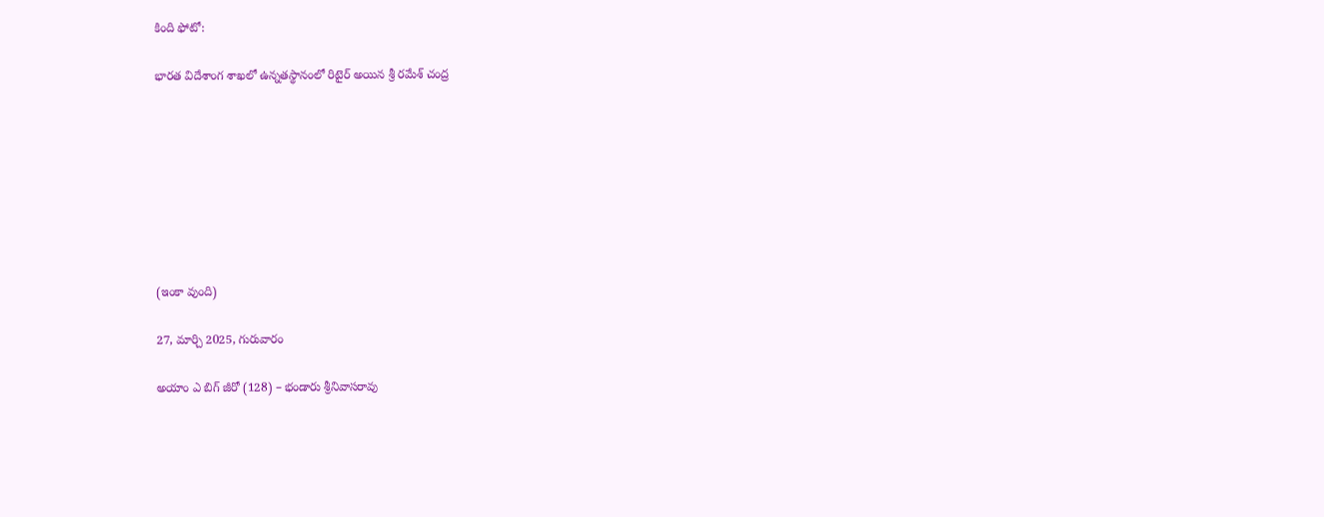కింది ఫోటో:

భారత విదేశాంగ శాఖలో ఉన్నతస్థానంలో రిటైర్ అయిన శ్రీ రమేశ్ చంద్ర








(ఇంకా వుంది)

27, మార్చి 2025, గురువారం

అయాం ఎ బిగ్ జీరో (128) – భండారు శ్రీనివాసరావు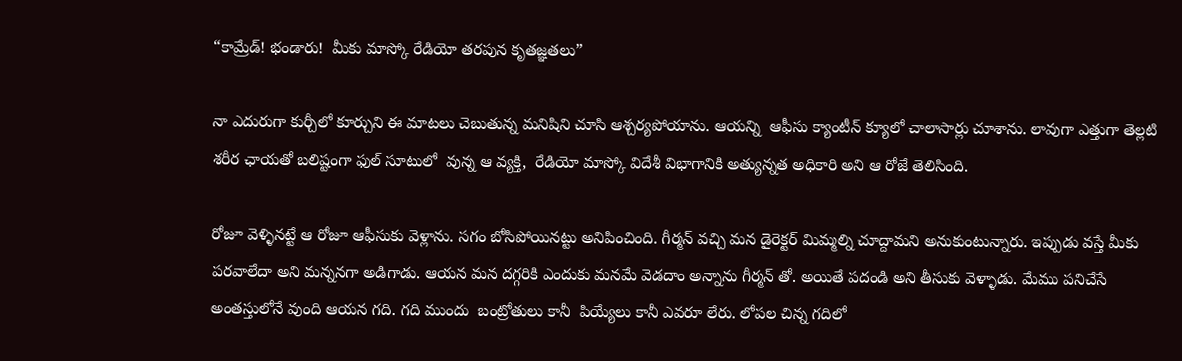“కామ్రేడ్! భండారు!  మీకు మాస్కో రేడియో తరపున కృతజ్ఞతలు”

నా ఎదురుగా కుర్చీలో కూర్చుని ఈ మాటలు చెబుతున్న మనిషిని చూసి ఆశ్చర్యపోయాను. ఆయన్ని  ఆఫీసు క్యాంటీన్ క్యూలో చాలాసార్లు చూశాను. లావుగా ఎత్తుగా తెల్లటి శరీర ఛాయతో బలిష్టంగా ఫుల్ సూటులో  వున్న ఆ వ్యక్తి,  రేడియో మాస్కో విదేశీ విభాగానికి అత్యున్నత అధికారి అని ఆ రోజే తెలిసింది.

రోజూ వెళ్ళినట్టే ఆ రోజూ ఆఫీసుకు వెళ్లాను. సగం బోసిపోయినట్టు అనిపించింది. గీర్మన్ వచ్చి మన డైరెక్టర్ మిమ్మల్ని చూద్దామని అనుకుంటున్నారు. ఇప్పుడు వస్తే మీకు  పరవాలేదా అని మన్ననగా అడిగాడు. ఆయన మన దగ్గరికి ఎందుకు మనమే వెడదాం అన్నాను గీర్మన్ తో. అయితే పదండి అని తీసుకు వెళ్ళాడు. మేము పనిచేసే అంతస్తులోనే వుంది ఆయన గది. గది ముందు  బంట్రోతులు కానీ  పియ్యేలు కానీ ఎవరూ లేరు. లోపల చిన్న గదిలో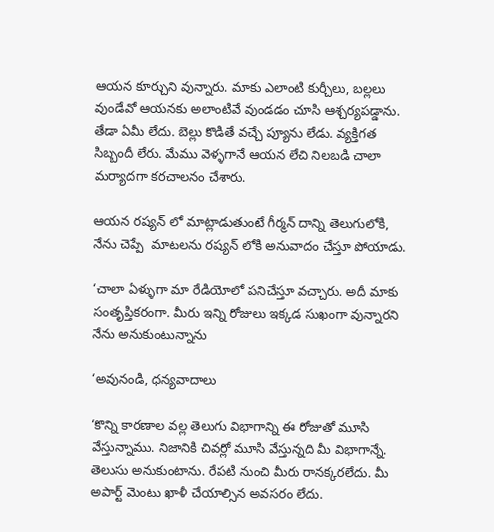ఆయన కూర్చుని వున్నారు. మాకు ఎలాంటి కుర్చీలు, బల్లలు వుండేవో ఆయనకు అలాంటివే వుండడం చూసి ఆశ్చర్యపడ్డాను. తేడా ఏమీ లేదు. బెల్లు కొడితే వచ్చే ప్యూను లేడు. వ్యక్తిగత సిబ్బందీ లేరు. మేము వెళ్ళగానే ఆయన లేచి నిలబడి చాలా మర్యాదగా కరచాలనం చేశారు.

ఆయన రష్యన్ లో మాట్లాడుతుంటే గీర్మన్ దాన్ని తెలుగులోకి, నేను చెప్పే  మాటలను రష్యన్ లోకి అనువాదం చేస్తూ పోయాడు.

‘చాలా ఏళ్ళుగా మా రేడియోలో పనిచేస్తూ వచ్చారు. అదీ మాకు సంతృప్తికరంగా. మీరు ఇన్ని రోజులు ఇక్కడ సుఖంగా వున్నారని నేను అనుకుంటున్నాను

‘అవునండి, ధన్యవాదాలు

‘కొన్ని కారణాల వల్ల తెలుగు విభాగాన్ని ఈ రోజుతో మూసి వేస్తున్నాము. నిజానికి చివర్లో మూసి వేస్తున్నది మీ విభాగాన్నే. తెలుసు అనుకుంటాను. రేపటి నుంచి మీరు రానక్కరలేదు. మీ అపార్ట్ మెంటు ఖాళీ చేయాల్సిన అవసరం లేదు.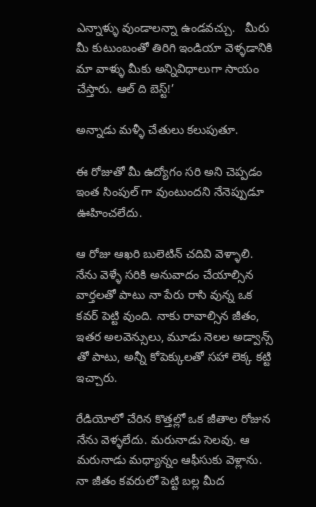ఎన్నాళ్ళు వుండాలన్నా ఉండవచ్చు.   మీరు మీ కుటుంబంతో తిరిగి ఇండియా వెళ్ళడానికి మా వాళ్ళు మీకు అన్నివిధాలుగా సాయం చేస్తారు. ఆల్ ది బెస్ట్!’

అన్నాడు మళ్ళీ చేతులు కలుపుతూ.

ఈ రోజుతో మీ ఉద్యోగం సరి అని చెప్పడం ఇంత సింపుల్ గా వుంటుందని నేనెప్పుడూ ఊహించలేదు.

ఆ రోజు ఆఖరి బులెటిన్ చదివి వెళ్ళాలి. నేను వెళ్ళే సరికి అనువాదం చేయాల్సిన వార్తలతో పాటు నా పేరు రాసి వున్న ఒక కవర్ పెట్టి వుంది. నాకు రావాల్సిన జీతం, ఇతర అలవెన్సులు, మూడు నెలల అడ్వాన్స్ తో పాటు, అన్నీ కోపెక్కులతో సహా లెక్క కట్టి ఇచ్చారు.

రేడియోలో చేరిన కొత్తల్లో ఒక జీతాల రోజున  నేను వెళ్ళలేదు. మరునాడు సెలవు. ఆ మరునాడు మధ్యాన్నం ఆఫీసుకు వెళ్లాను. నా జీతం కవరులో పెట్టి బల్ల మీద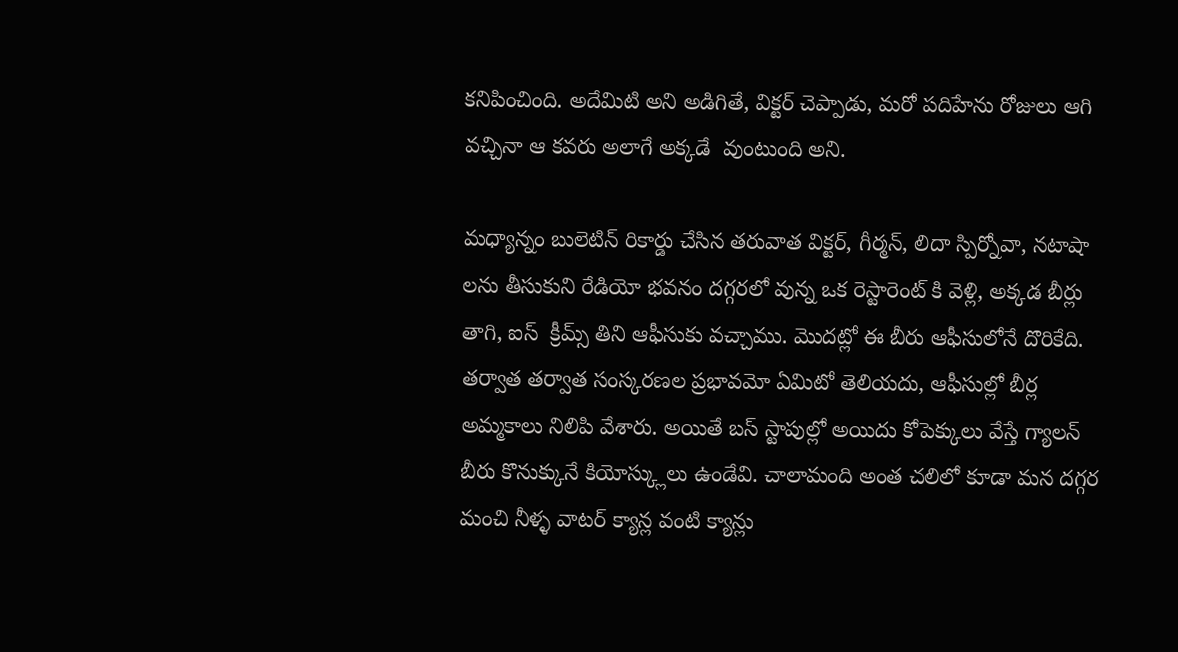కనిపించింది. అదేమిటి అని అడిగితే, విక్టర్ చెప్పాడు, మరో పదిహేను రోజులు ఆగి వచ్చినా ఆ కవరు అలాగే అక్కడే  వుంటుంది అని.

మధ్యాన్నం బులెటిన్ రికార్డు చేసిన తరువాత విక్టర్, గీర్మన్, లిదా స్పిర్నోవా, నటాషా లను తీసుకుని రేడియో భవనం దగ్గరలో వున్న ఒక రెస్టారెంట్ కి వెళ్లి, అక్కడ బీర్లు తాగి, ఐస్  క్రీమ్స్ తిని ఆఫీసుకు వచ్చాము. మొదట్లో ఈ బీరు ఆఫీసులోనే దొరికేది. తర్వాత తర్వాత సంస్కరణల ప్రభావమో ఏమిటో తెలియదు, ఆఫీసుల్లో బీర్ల అమ్మకాలు నిలిపి వేశారు. అయితే బస్ స్టాపుల్లో అయిదు కోపెక్కులు వేస్తే గ్యాలన్ బీరు కొనుక్కునే కియోస్క్లులు ఉండేవి. చాలామంది అంత చలిలో కూడా మన దగ్గర మంచి నీళ్ళ వాటర్ క్యాన్ల వంటి క్యాన్లు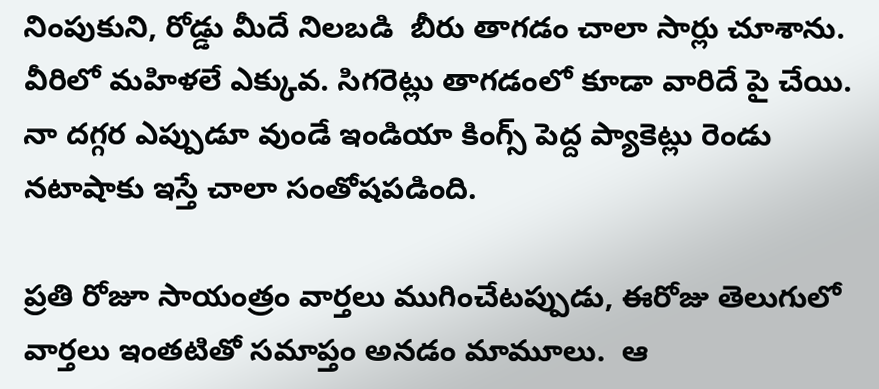నింపుకుని, రోడ్డు మీదే నిలబడి  బీరు తాగడం చాలా సార్లు చూశాను. వీరిలో మహిళలే ఎక్కువ. సిగరెట్లు తాగడంలో కూడా వారిదే పై చేయి. నా దగ్గర ఎప్పుడూ వుండే ఇండియా కింగ్స్ పెద్ద ప్యాకెట్లు రెండు  నటాషాకు ఇస్తే చాలా సంతోషపడింది.

ప్రతి రోజూ సాయంత్రం వార్తలు ముగించేటప్పుడు, ఈరోజు తెలుగులో వార్తలు ఇంతటితో సమాప్తం అనడం మామూలు.  ఆ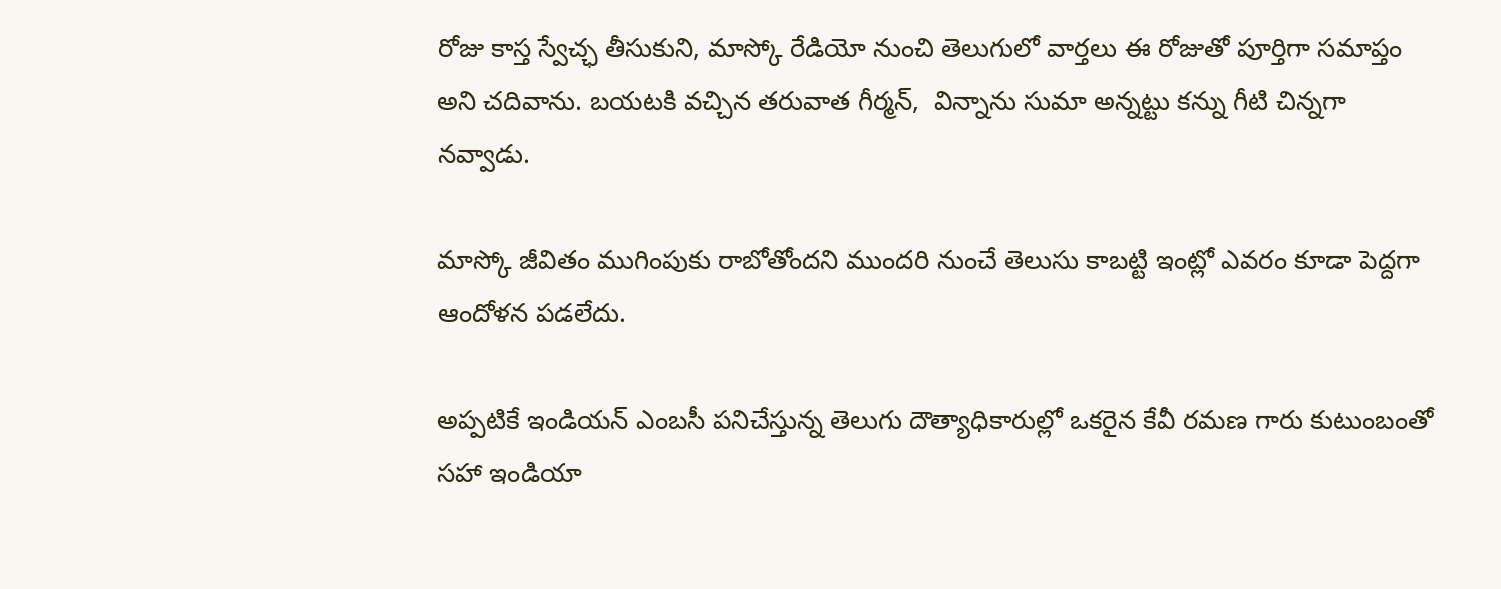రోజు కాస్త స్వేచ్ఛ తీసుకుని, మాస్కో రేడియో నుంచి తెలుగులో వార్తలు ఈ రోజుతో పూర్తిగా సమాప్తం అని చదివాను. బయటకి వచ్చిన తరువాత గీర్మన్,  విన్నాను సుమా అన్నట్టు కన్ను గీటి చిన్నగా నవ్వాడు.

మాస్కో జీవితం ముగింపుకు రాబోతోందని ముందరి నుంచే తెలుసు కాబట్టి ఇంట్లో ఎవరం కూడా పెద్దగా ఆందోళన పడలేదు.

అప్పటికే ఇండియన్ ఎంబసీ పనిచేస్తున్న తెలుగు దౌత్యాధికారుల్లో ఒకరైన కేవీ రమణ గారు కుటుంబంతో సహా ఇండియా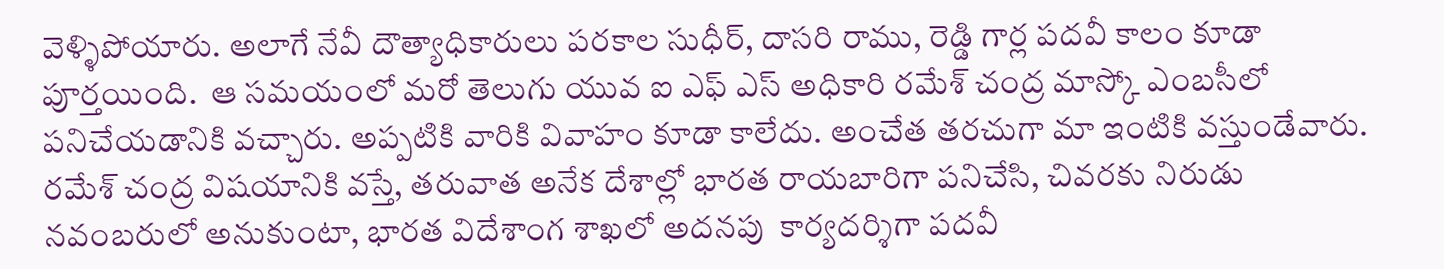వెళ్ళిపోయారు. అలాగే నేవీ దౌత్యాధికారులు పరకాల సుధీర్, దాసరి రాము, రెడ్డి గార్ల పదవీ కాలం కూడా పూర్తయింది.  ఆ సమయంలో మరో తెలుగు యువ ఐ ఎఫ్ ఎస్ అధికారి రమేశ్ చంద్ర మాస్కో ఎంబసీలో పనిచేయడానికి వచ్చారు. అప్పటికి వారికి వివాహం కూడా కాలేదు. అంచేత తరచుగా మా ఇంటికి వస్తుండేవారు. రమేశ్ చంద్ర విషయానికి వస్తే, తరువాత అనేక దేశాల్లో భారత రాయబారిగా పనిచేసి, చివరకు నిరుడు నవంబరులో అనుకుంటా, భారత విదేశాంగ శాఖలో అదనపు  కార్యదర్శిగా పదవీ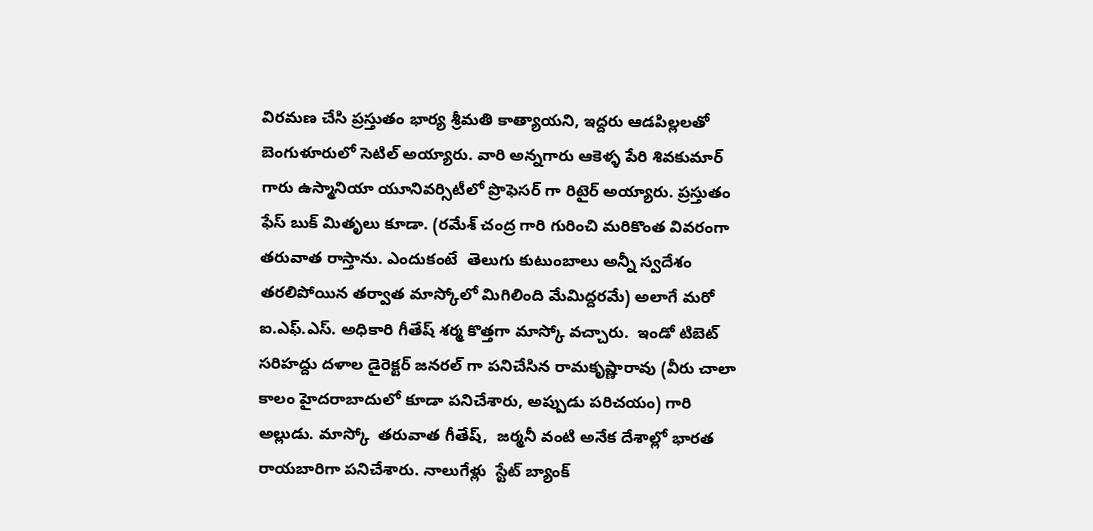విరమణ చేసి ప్రస్తుతం భార్య శ్రీమతి కాత్యాయని, ఇద్దరు ఆడపిల్లలతో బెంగుళూరులో సెటిల్ అయ్యారు. వారి అన్నగారు ఆకెళ్ళ పేరి శివకుమార్ గారు ఉస్మానియా యూనివర్సిటీలో ప్రొఫెసర్ గా రిటైర్ అయ్యారు. ప్రస్తుతం ఫేస్ బుక్ మితృలు కూడా. (రమేశ్ చంద్ర గారి గురించి మరికొంత వివరంగా తరువాత రాస్తాను. ఎందుకంటే  తెలుగు కుటుంబాలు అన్నీ స్వదేశం తరలిపోయిన తర్వాత మాస్కోలో మిగిలింది మేమిద్దరమే) అలాగే మరో ఐ.ఎఫ్.ఎస్. అధికారి గీతేష్ శర్మ కొత్తగా మాస్కో వచ్చారు.  ఇండో టిబెట్ సరిహద్దు దళాల డైరెక్టర్ జనరల్ గా పనిచేసిన రామకృష్ణారావు (వీరు చాలా కాలం హైదరాబాదులో కూడా పనిచేశారు, అప్పుడు పరిచయం) గారి అల్లుడు. మాస్కో  తరువాత గీతేష్,  జర్మనీ వంటి అనేక దేశాల్లో భారత రాయబారిగా పనిచేశారు. నాలుగేళ్లు  స్టేట్ బ్యాంక్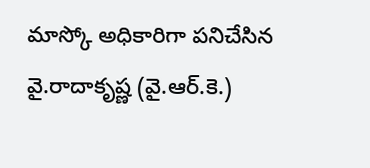మాస్కో అధికారిగా పనిచేసిన  వై.రాదాకృష్ణ (వై.ఆర్.కె.)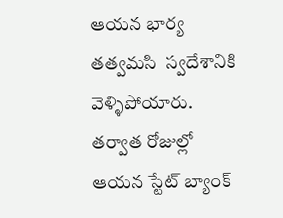ఆయన భార్య తత్వమసి  స్వదేశానికి వెళ్ళిపోయారు. తర్వాత రోజుల్లో ఆయన స్టేట్ బ్యాంక్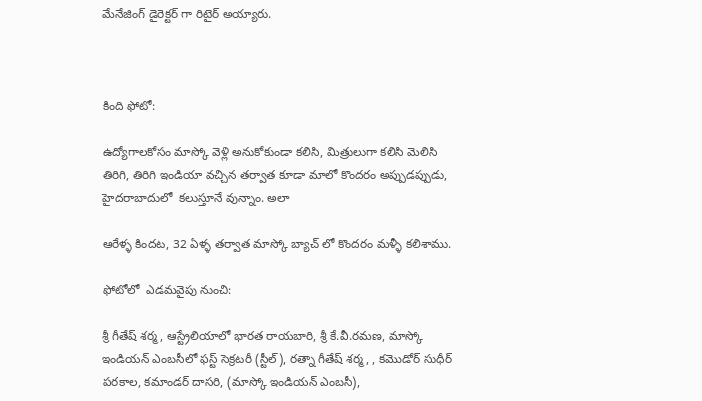మేనేజింగ్ డైరెక్టర్ గా రిటైర్ అయ్యారు.



కింది ఫోటో:

ఉద్యోగాలకోసం మాస్కో వెళ్లి అనుకోకుండా కలిసి, మిత్రులుగా కలిసి మెలిసి తిరిగి, తిరిగి ఇండియా వచ్చిన తర్వాత కూడా మాలో కొందరం అప్పుడప్పుడు, హైదరాబాదులో  కలుస్తూనే వున్నాం. అలా

ఆరేళ్ళ కిందట, 32 ఏళ్ళ తర్వాత మాస్కో బ్యాచ్ లో కొందరం మళ్ళీ కలిశాము.

ఫోటోలో  ఎడమవైపు నుంచి:

శ్రీ గీతేష్ శర్మ, ఆస్ట్రేలియాలో భారత రాయబారి, శ్రీ కే.వీ.రమణ, మాస్కో ఇండియన్ ఎంబసీలో ఫస్ట్ సెక్రటరీ (స్టీల్), రత్నా గీతేష్ శర్మ, , కమొడోర్ సుధీర్ పరకాల, కమాండర్ దాసరి, (మాస్కో ఇండియన్ ఎంబసీ),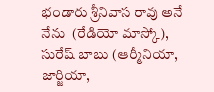భండారు శ్రీనివాస రావు అనే నేను  (రేడియో మాస్కో), సురేష్ బాబు (ఆర్మీనియా, జార్జియా,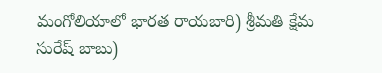మంగోలియాలో భారత రాయబారి) శ్రీమతి క్షేమ సురేష్ బాబు)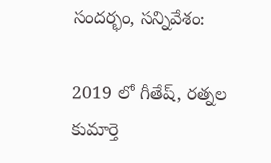సందర్భం, సన్నివేశం:

2019 లో గీతేష్, రత్నల కుమార్తె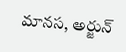మానస, అర్జున్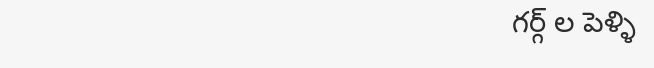గర్గ్ ల పెళ్ళి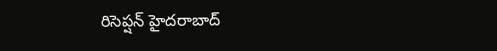రిసెప్షన్ హైదరాబాద్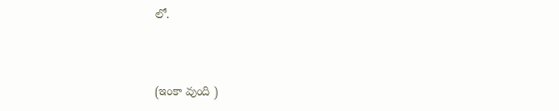లో.



(ఇంకా వుంది )